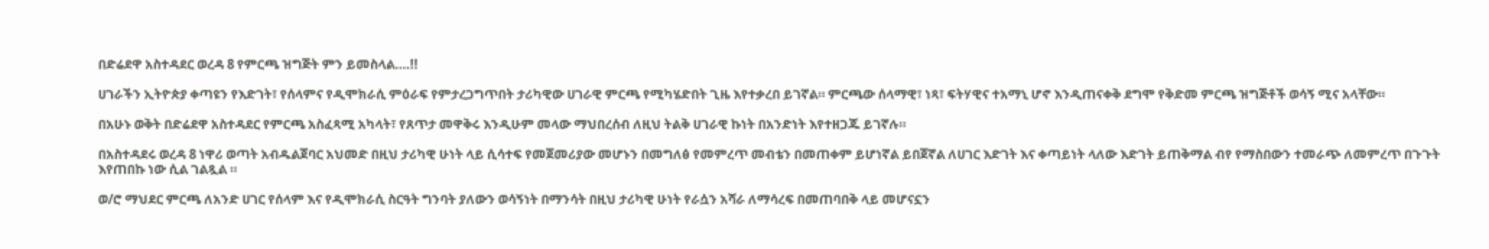በድሬደዋ አስተዳደር ወረዳ 8 የምርጫ ዝግጅት ምን ይመስላል….!!

ሀገራችን ኢትዮጵያ ቀጣዩን የእድገት፣ የሰላምና የዲሞክራሲ ምዕራፍ የምታረጋግጥበት ታሪካዊው ሀገራዊ ምርጫ የሚካሄድበት ጊዜ እየተቃረበ ይገኛል። ምርጫው ሰላማዊ፣ ነጻ፣ ፍትሃዊና ተአማኒ ሆኖ እንዲጠናቀቅ ደግሞ የቅድመ ምርጫ ዝግጅቶች ወሳኝ ሚና አላቸው።

በአሁኑ ወቅት በድሬደዋ አስተዳደር የምርጫ አስፈጻሚ አካላት፣ የጸጥታ መዋቅሩ እንዲሁም መላው ማህበረሰብ ለዚህ ትልቅ ሀገራዊ ኩነት በአንድነት እየተዘጋጁ ይገኛሉ።

በአስተዳደሩ ወረዳ 8 ነዋሪ ወጣት አብዱልጀባር አህመድ በዚህ ታሪካዊ ሁነት ላይ ሲሳተፍ የመጀመሪያው መሆኑን በመግለፅ የመምረጥ መብቴን በመጠቀም ይሆነኛል ይበጀኛል ለሀገር እድገት እና ቀጣይነት ላለው እድገት ይጠቅማል ብየ የማስበውን ተመራጭ ለመምረጥ በጉጉት እየጠበኩ ነው ሲል ገልጿል ።

ወ/ሮ ማህደር ምርጫ ለአንድ ሀገር የሰላም እና የዲሞክራሲ ስርዓት ግንባት ያለውን ወሳኝነት በማንሳት በዚህ ታሪካዊ ሁነት የራሷን አሻራ ለማሳረፍ በመጠባበቅ ላይ መሆናኗን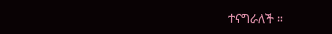ተናግራለች ።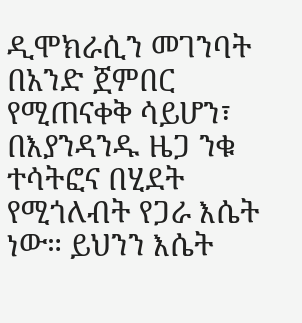ዲሞክራሲን መገንባት በአንድ ጀምበር የሚጠናቀቅ ሳይሆን፣ በእያንዳንዱ ዜጋ ንቁ ተሳትፎና በሂደት የሚጎለብት የጋራ እሴት ነው። ይህንን እሴት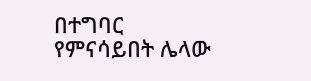በተግባር የምናሳይበት ሌላው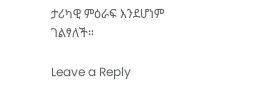ታሪካዊ ምዕራፍ እንደሆነም ገልፃለች።

Leave a Reply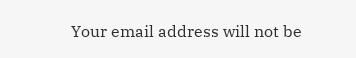Your email address will not be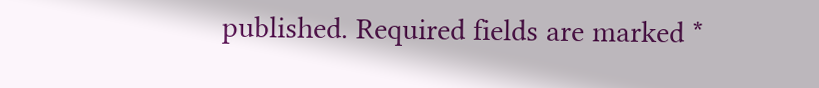published. Required fields are marked *